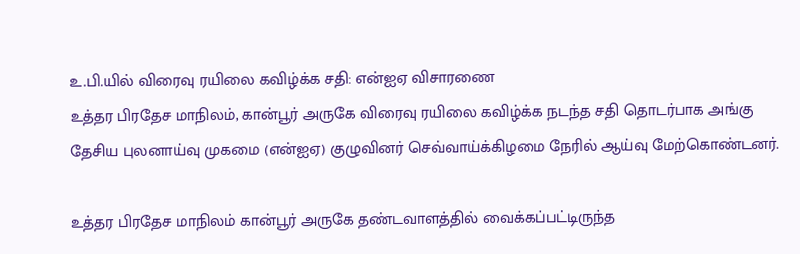உ.பி.யில் விரைவு ரயிலை கவிழ்க்க சதி: என்ஐஏ விசாரணை
உத்தர பிரதேச மாநிலம், கான்பூர் அருகே விரைவு ரயிலை கவிழ்க்க நடந்த சதி தொடர்பாக அங்கு தேசிய புலனாய்வு முகமை (என்ஐஏ) குழுவினர் செவ்வாய்க்கிழமை நேரில் ஆய்வு மேற்கொண்டனர்.

உத்தர பிரதேச மாநிலம் கான்பூர் அருகே தண்டவாளத்தில் வைக்கப்பட்டிருந்த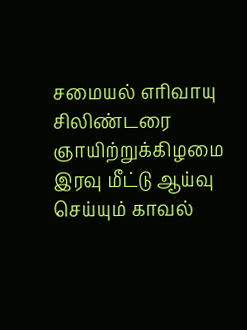சமையல் எரிவாயு சிலிண்டரை ஞாயிற்றுக்கிழமை இரவு மீட்டு ஆய்வு செய்யும் காவல்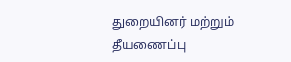துறையினர் மற்றும் தீயணைப்பு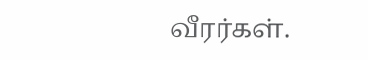வீரர்கள்.